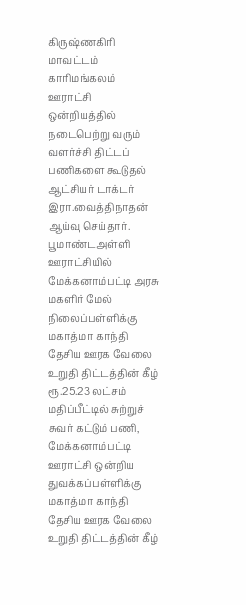கிருஷ்ணகிரி மாவட்டம் காரிமங்கலம் ஊராட்சி ஒன்றியத்தில் நடைபெற்று வரும் வளர்ச்சி திட்டப் பணிகளை கூடுதல் ஆட்சியர் டாக்டர் இரா.வைத்திநாதன் ஆய்வு செய்தார்.
பூமாண்டஅள்ளி ஊராட்சியில் மேக்கனாம்பட்டி அரசு மகளிர் மேல் நிலைப்பள்ளிக்கு மகாத்மா காந்தி தேசிய ஊரக வேலை உறுதி திட்டத்தின் கீழ் ரூ.25.23 லட்சம் மதிப்பீட்டில் சுற்றுச் சுவர் கட்டும் பணி, மேக்கனாம்பட்டி ஊராட்சி ஒன்றிய துவக்கப்பள்ளிக்கு மகாத்மா காந்தி தேசிய ஊரக வேலை உறுதி திட்டத்தின் கீழ்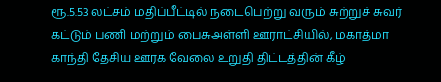ரூ.5.53 லட்சம் மதிப்பீட்டில் நடைபெற்று வரும் சுற்றுச் சுவர் கட்டும் பணி மற்றும் பைசுஅள்ளி ஊராட்சியில், மகாத்மா காந்தி தேசிய ஊரக வேலை உறுதி திட்டத்தின் கீழ்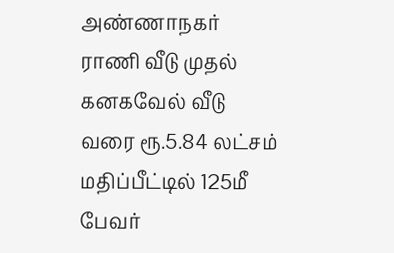அண்ணாநகர் ராணி வீடு முதல் கனகவேல் வீடு வரை ரூ.5.84 லட்சம் மதிப்பீட்டில் 125மீ பேவர்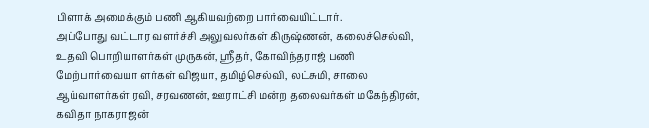பிளாக் அமைக்கும் பணி ஆகியவற்றை பார்வையிட்டார்.
அப்போது வட்டார வளர்ச்சி அலுவலர்கள் கிருஷ்ணன், கலைச்செல்வி, உதவி பொறியாளர்கள் முருகன், ஸ்ரீதர், கோவிந்தராஜ் பணி மேற்பார்வையா ளர்கள் விஜயா, தமிழ்செல்வி, லட்சுமி, சாலை ஆய்வாளர்கள் ரவி, சரவணன், ஊராட்சி மன்ற தலைவர்கள் மகேந்திரன், கவிதா நாகராஜன்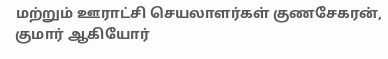மற்றும் ஊராட்சி செயலாளர்கள் குணசேகரன், குமார் ஆகியோர்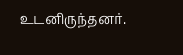உடனிருந்தனர்.